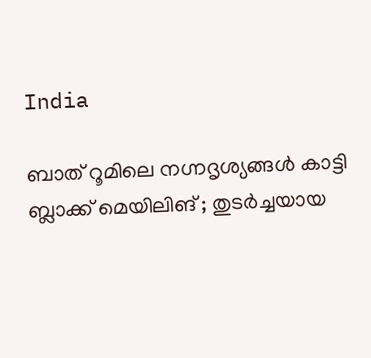India

ബാത് റൂമിലെ നഗ്നദൃശ്യങ്ങള്‍ കാട്ടി ബ്ലാക്ക് മെയിലിങ് ; തുടര്‍ച്ചയായ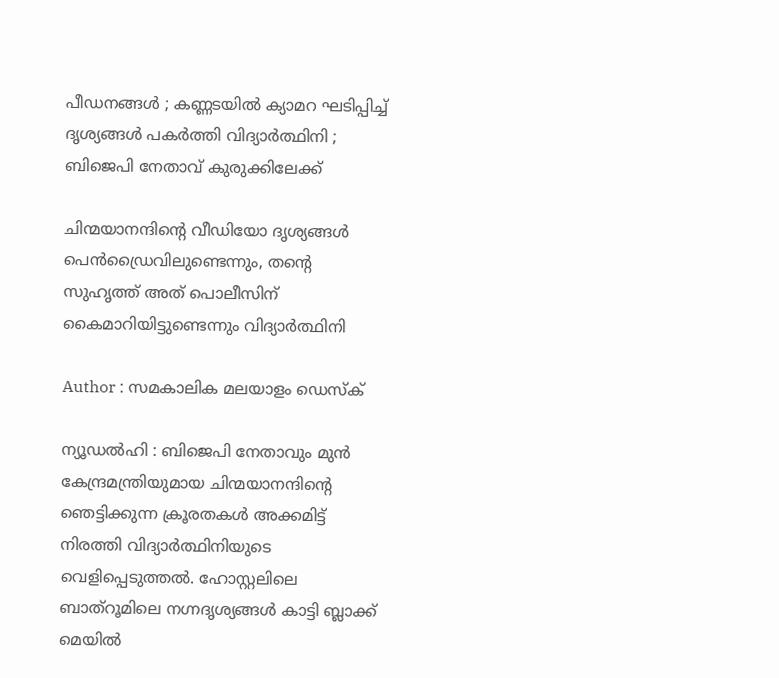പീഡനങ്ങള്‍ ; കണ്ണടയില്‍ ക്യാമറ ഘടിപ്പിച്ച് ദൃശ്യങ്ങള്‍ പകര്‍ത്തി വിദ്യാര്‍ത്ഥിനി ; ബിജെപി നേതാവ് കുരുക്കിലേക്ക്

ചിന്മയാനന്ദിന്റെ വീഡിയോ ദൃശ്യങ്ങള്‍ പെന്‍ഡ്രൈവിലുണ്ടെന്നും, തന്റെ സുഹൃത്ത് അത് പൊലീസിന് കൈമാറിയിട്ടുണ്ടെന്നും വിദ്യാര്‍ത്ഥിനി

Author : സമകാലിക മലയാളം ഡെസ്ക്

ന്യൂഡല്‍ഹി : ബിജെപി നേതാവും മുന്‍ കേന്ദ്രമന്ത്രിയുമായ ചിന്മയാനന്ദിന്റെ ഞെട്ടിക്കുന്ന ക്രൂരതകള്‍ അക്കമിട്ട് നിരത്തി വിദ്യാര്‍ത്ഥിനിയുടെ വെളിപ്പെടുത്തല്‍. ഹോസ്റ്റലിലെ ബാത്‌റൂമിലെ നഗ്നദൃശ്യങ്ങള്‍ കാട്ടി ബ്ലാക്ക് മെയില്‍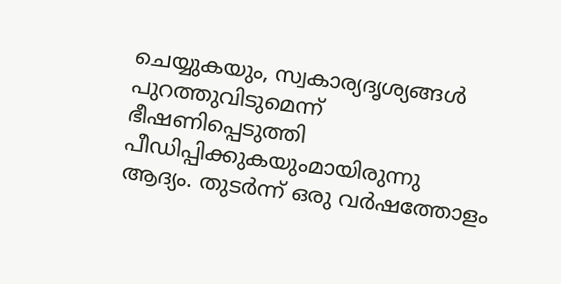ചെയ്യുകയും, സ്വകാര്യദൃശ്യങ്ങള്‍ പുറത്തുവിടുമെന്ന് ഭീഷണിപ്പെടുത്തി പീഡിപ്പിക്കുകയുംമായിരുന്നു ആദ്യം. തുടര്‍ന്ന് ഒരു വര്‍ഷത്തോളം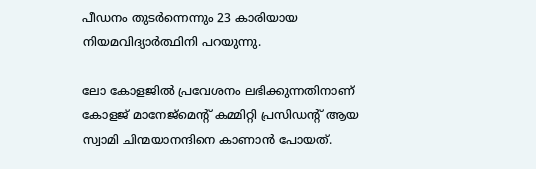പീഡനം തുടര്‍ന്നെന്നും 23 കാരിയായ നിയമവിദ്യാര്‍ത്ഥിനി പറയുന്നു.

ലോ കോളജില്‍ പ്രവേശനം ലഭിക്കുന്നതിനാണ് കോളജ് മാനേജ്‌മെന്റ് കമ്മിറ്റി പ്രസിഡന്റ് ആയ സ്വാമി ചിന്മയാനന്ദിനെ കാണാന്‍ പോയത്.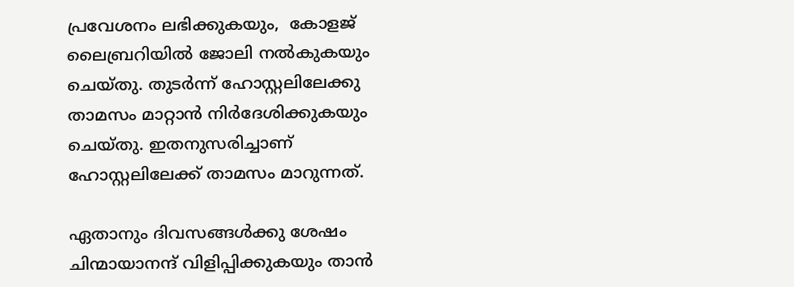പ്രവേശനം ലഭിക്കുകയും,  കോളജ് ലൈബ്രറിയില്‍ ജോലി നല്‍കുകയും ചെയ്തു. തുടര്‍ന്ന് ഹോസ്റ്റലിലേക്കു താമസം മാറ്റാന്‍ നിര്‍ദേശിക്കുകയും ചെയ്തു. ഇതനുസരിച്ചാണ് ഹോസ്റ്റലിലേക്ക് താമസം മാറുന്നത്.

ഏതാനും ദിവസങ്ങള്‍ക്കു ശേഷം ചിന്മായാനന്ദ് വിളിപ്പിക്കുകയും താന്‍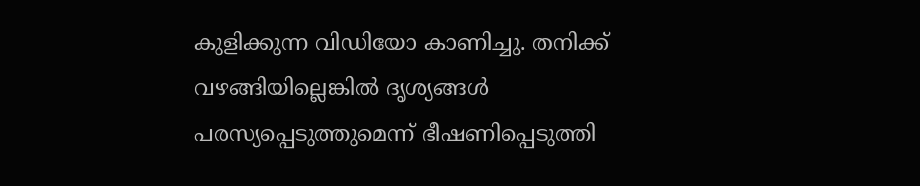കുളിക്കുന്ന വിഡിയോ കാണിച്ചു. തനിക്ക് വഴങ്ങിയില്ലെങ്കില്‍ ദൃശ്യങ്ങള്‍ പരസ്യപ്പെടുത്തുമെന്ന് ഭീഷണിപ്പെടുത്തി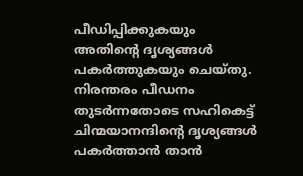പീഡിപ്പിക്കുകയും അതിന്റെ ദൃശ്യങ്ങള്‍ പകര്‍ത്തുകയും ചെയ്തു. നിരന്തരം പീഡനം തുടര്‍ന്നതോടെ സഹികെട്ട് ചിന്മയാനന്ദിന്റെ ദൃശ്യങ്ങള്‍ പകര്‍ത്താന്‍ താന്‍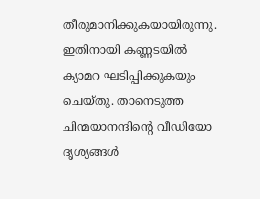തീരുമാനിക്കുകയായിരുന്നു. ഇതിനായി കണ്ണടയില്‍ ക്യാമറ ഘടിപ്പിക്കുകയും ചെയ്തു. താനെടുത്ത ചിന്മയാനന്ദിന്റെ വീഡിയോ ദൃശ്യങ്ങള്‍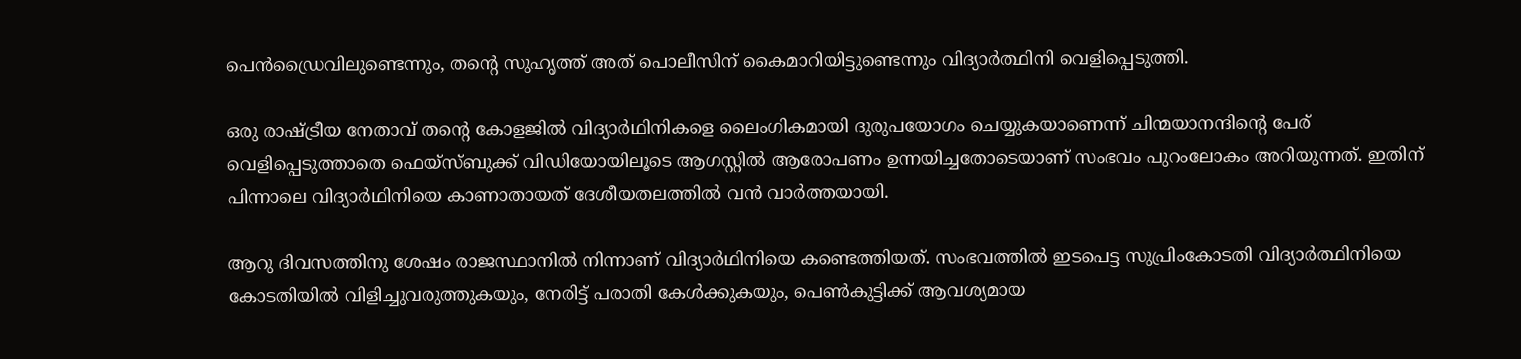പെന്‍ഡ്രൈവിലുണ്ടെന്നും, തന്റെ സുഹൃത്ത് അത് പൊലീസിന് കൈമാറിയിട്ടുണ്ടെന്നും വിദ്യാര്‍ത്ഥിനി വെളിപ്പെടുത്തി.

ഒരു രാഷ്ട്രീയ നേതാവ് തന്റെ കോളജില്‍ വിദ്യാര്‍ഥിനികളെ ലൈംഗികമായി ദുരുപയോഗം ചെയ്യുകയാണെന്ന് ചിന്മയാനന്ദിന്റെ പേര് വെളിപ്പെടുത്താതെ ഫെയ്‌സ്ബുക്ക് വിഡിയോയിലൂടെ ആഗസ്റ്റില്‍ ആരോപണം ഉന്നയിച്ചതോടെയാണ് സംഭവം പുറംലോകം അറിയുന്നത്. ഇതിന്  പിന്നാലെ വിദ്യാര്‍ഥിനിയെ കാണാതായത് ദേശീയതലത്തില്‍ വന്‍ വാര്‍ത്തയായി.

ആറു ദിവസത്തിനു ശേഷം രാജസ്ഥാനില്‍ നിന്നാണ് വിദ്യാര്‍ഥിനിയെ കണ്ടെത്തിയത്. സംഭവത്തില്‍ ഇടപെട്ട സുപ്രിംകോടതി വിദ്യാര്‍ത്ഥിനിയെ കോടതിയില്‍ വിളിച്ചുവരുത്തുകയും, നേരിട്ട് പരാതി കേള്‍ക്കുകയും, പെണ്‍കുട്ടിക്ക് ആവശ്യമായ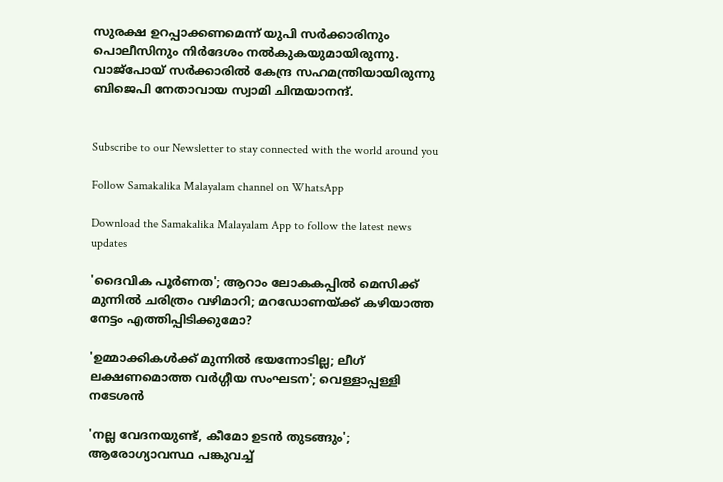സുരക്ഷ ഉറപ്പാക്കണമെന്ന് യുപി സര്‍ക്കാരിനും പൊലീസിനും നിര്‍ദേശം നല്‍കുകയുമായിരുന്നു. വാജ്‌പോയ് സര്‍ക്കാരില്‍ കേന്ദ്ര സഹമന്ത്രിയായിരുന്നു ബിജെപി നേതാവായ സ്വാമി ചിന്മയാനന്ദ്.


Subscribe to our Newsletter to stay connected with the world around you

Follow Samakalika Malayalam channel on WhatsApp

Download the Samakalika Malayalam App to follow the latest news updates

'ദൈവിക പൂര്‍ണത'; ആറാം ലോകകപ്പില്‍ മെസിക്ക് മുന്നില്‍ ചരിത്രം വഴിമാറി; മറഡോണയ്ക്ക് കഴിയാത്ത നേട്ടം എത്തിപ്പിടിക്കുമോ?

'ഉമ്മാക്കികൾക്ക് മുന്നിൽ ഭയന്നോടില്ല; ലീഗ് ലക്ഷണമൊത്ത വർഗ്ഗീയ സംഘടന'; വെള്ളാപ്പള്ളി നടേശൻ

'നല്ല വേദനയുണ്ട്, കീമോ ഉടൻ തുടങ്ങും'; ആരോഗ്യാവസ്ഥ പങ്കുവച്ച്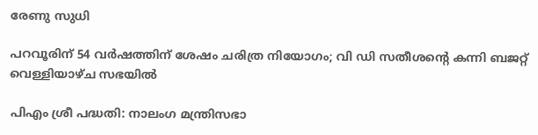രേണു സുധി

പറവൂരിന് 54 വർഷത്തിന് ശേഷം ചരിത്ര നിയോഗം; വി ഡി സതീശന്റെ കന്നി ബജറ്റ് വെള്ളിയാഴ്ച സഭയിൽ

പിഎം ശ്രീ പദ്ധതി: നാലംഗ മന്ത്രിസഭാ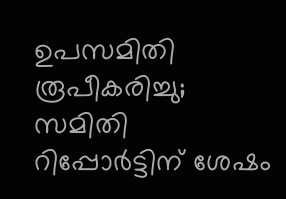ഉപസമിതി രൂപീകരിച്ചു; സമിതി റിപ്പോര്‍ട്ടിന് ശേഷം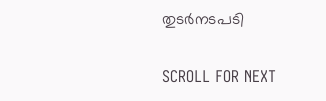തുടര്‍നടപടി

SCROLL FOR NEXT